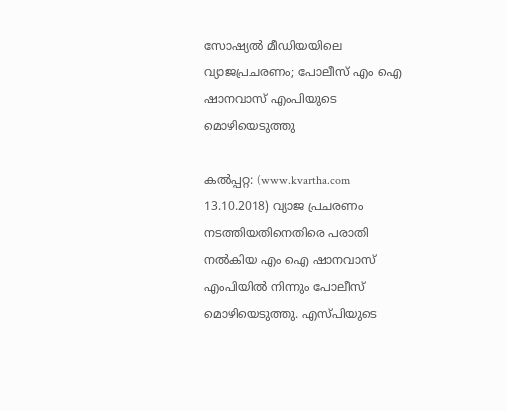സോഷ്യല്‍ മീഡിയയിലെ വ്യാജപ്രചരണം; പോലീസ് എം ഐ ഷാനവാസ് എംപിയുടെ മൊഴിയെടുത്തു

കല്‍പ്പറ്റ: (www.kvartha.com 13.10.2018) വ്യാജ പ്രചരണം നടത്തിയതിനെതിരെ പരാതി നല്‍കിയ എം ഐ ഷാനവാസ് എംപിയില്‍ നിന്നും പോലീസ് മൊഴിയെടുത്തു. എസ്പിയുടെ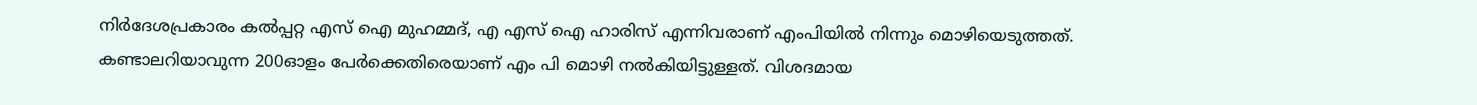നിര്‍ദേശപ്രകാരം കല്‍പ്പറ്റ എസ് ഐ മുഹമ്മദ്, എ എസ് ഐ ഹാരിസ് എന്നിവരാണ് എംപിയില്‍ നിന്നും മൊഴിയെടുത്തത്. കണ്ടാലറിയാവുന്ന 200ഓളം പേര്‍ക്കെതിരെയാണ് എം പി മൊഴി നല്‍കിയിട്ടുള്ളത്. വിശദമായ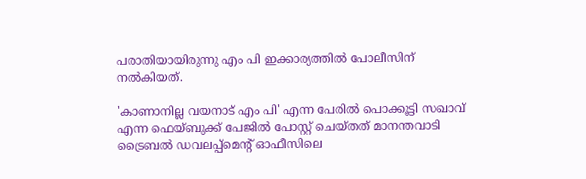പരാതിയായിരുന്നു എം പി ഇക്കാര്യത്തില്‍ പോലീസിന് നല്‍കിയത്.

'കാണാനില്ല വയനാട് എം പി' എന്ന പേരില്‍ പൊക്കൂട്ടി സഖാവ് എന്ന ഫെയ്ബുക്ക് പേജില്‍ പോസ്റ്റ് ചെയ്തത് മാനന്തവാടി ട്രൈബല്‍ ഡവലപ്പ്‌മെന്റ് ഓഫീസിലെ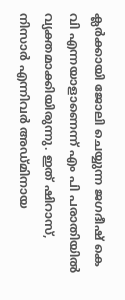ക്ലര്‍ക്കായി ജോലി ചെയ്യുന്ന ജഗദീഷ് കെ വി എന്നയാളാണെന്ന് എം പി പരാതിയില്‍ വ്യക്തമാക്കിയിരുന്നു. ഇത് ഷിറാസ്, നിസാര്‍ എന്നിവര്‍ അഡ്മിനായ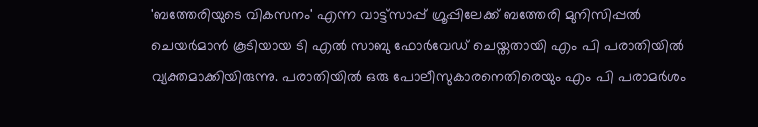'ബത്തേരിയുടെ വികസനം' എന്ന വാട്ട്‌സാപ്പ് ഗ്രൂപ്പിലേക്ക് ബത്തേരി മുനിസിപ്പല്‍ ചെയര്‍മാന്‍ കൂടിയായ ടി എല്‍ സാബു ഫോര്‍വേഡ് ചെയ്തതായി എം പി പരാതിയില്‍ വ്യക്തമാക്കിയിരുന്നു. പരാതിയില്‍ ഒരു പോലീസുകാരനെതിരെയും എം പി പരാമര്‍ശം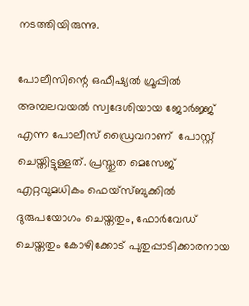നടത്തിയിരുന്നു.

പോലീസിന്റെ ഒഫീഷ്യല്‍ ഗ്രൂപ്പില്‍ അമ്പലവയല്‍ സ്വദേശിയായ ജോര്‍ജ്ജ് എന്ന പോലീസ് ഡ്രൈവറാണ്  പോസ്റ്റ് ചെയ്തിട്ടുള്ളത്. പ്രസ്തുത മെസേജ് എറ്റവുമധികം ഫെയ്‌സ്ബുക്കില്‍ ദുരുപയോഗം ചെയ്തതും, ഫോര്‍വേഡ് ചെയ്തതും കോഴിക്കോട് പുതുപ്പാടിക്കാരനായ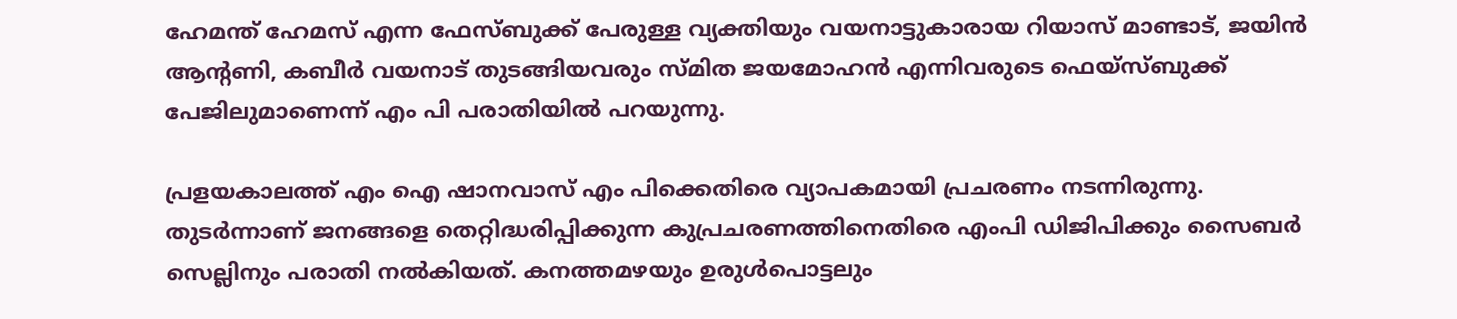ഹേമന്ത് ഹേമസ് എന്ന ഫേസ്ബുക്ക് പേരുള്ള വ്യക്തിയും വയനാട്ടുകാരായ റിയാസ് മാണ്ടാട്, ജയിന്‍ ആന്റണി, കബീര്‍ വയനാട് തുടങ്ങിയവരും സ്മിത ജയമോഹന്‍ എന്നിവരുടെ ഫെയ്‌സ്ബുക്ക് പേജിലുമാണെന്ന് എം പി പരാതിയില്‍ പറയുന്നു.

പ്രളയകാലത്ത് എം ഐ ഷാനവാസ് എം പിക്കെതിരെ വ്യാപകമായി പ്രചരണം നടന്നിരുന്നു. തുടര്‍ന്നാണ് ജനങ്ങളെ തെറ്റിദ്ധരിപ്പിക്കുന്ന കുപ്രചരണത്തിനെതിരെ എംപി ഡിജിപിക്കും സൈബര്‍ സെല്ലിനും പരാതി നല്‍കിയത്. കനത്തമഴയും ഉരുള്‍പൊട്ടലും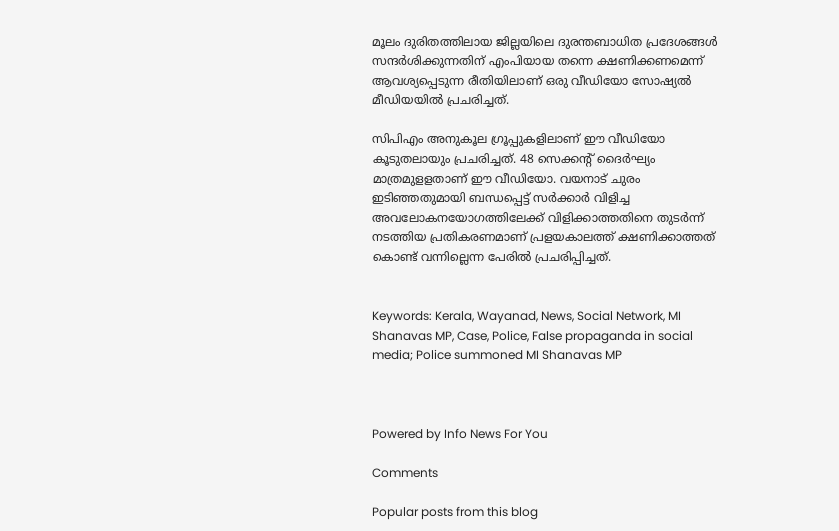മൂലം ദുരിതത്തിലായ ജില്ലയിലെ ദുരന്തബാധിത പ്രദേശങ്ങള്‍ സന്ദര്‍ശിക്കുന്നതിന് എംപിയായ തന്നെ ക്ഷണിക്കണമെന്ന് ആവശ്യപ്പെടുന്ന രീതിയിലാണ് ഒരു വീഡിയോ സോഷ്യല്‍ മീഡിയയില്‍ പ്രചരിച്ചത്.

സിപിഎം അനുകൂല ഗ്രൂപ്പുകളിലാണ് ഈ വീഡിയോ കൂടുതലായും പ്രചരിച്ചത്. 48 സെക്കന്റ് ദൈര്‍ഘ്യം മാത്രമുളളതാണ് ഈ വീഡിയോ. വയനാട് ചുരം ഇടിഞ്ഞതുമായി ബന്ധപ്പെട്ട് സര്‍ക്കാര്‍ വിളിച്ച അവലോകനയോഗത്തിലേക്ക് വിളിക്കാത്തതിനെ തുടര്‍ന്ന് നടത്തിയ പ്രതികരണമാണ് പ്രളയകാലത്ത് ക്ഷണിക്കാത്തത് കൊണ്ട് വന്നില്ലെന്ന പേരില്‍ പ്രചരിപ്പിച്ചത്.


Keywords: Kerala, Wayanad, News, Social Network, MI Shanavas MP, Case, Police, False propaganda in social media; Police summoned MI Shanavas MP



Powered by Info News For You

Comments

Popular posts from this blog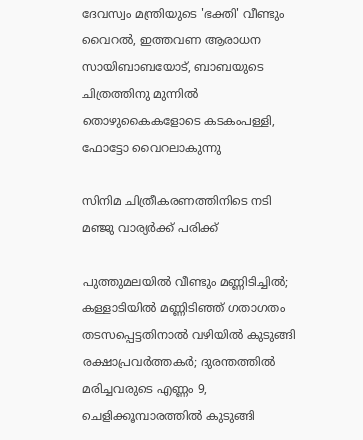ദേവസ്വം മന്ത്രിയുടെ 'ഭക്തി' വീണ്ടും വൈറല്‍, ഇത്തവണ ആരാധന സായിബാബയോട്, ബാബയുടെ ചിത്രത്തിനു മുന്നില്‍ തൊഴുകൈകളോടെ കടകംപള്ളി, ഫോട്ടോ വൈറലാകുന്നു

സിനിമ ചിത്രീകരണത്തിനിടെ നടി മഞ്ജു വാര്യര്‍ക്ക് പരിക്ക്

പുത്തുമലയില്‍ വീണ്ടും മണ്ണിടിച്ചില്‍; കള്ളാടിയില്‍ മണ്ണിടിഞ്ഞ് ഗതാഗതം തടസപ്പെട്ടതിനാല്‍ വഴിയില്‍ കുടുങ്ങി രക്ഷാപ്രവര്‍ത്തകര്‍; ദുരന്തത്തില്‍ മരിച്ചവരുടെ എണ്ണം 9, ചെളിക്കൂമ്പാരത്തില്‍ കുടുങ്ങി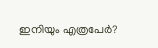ഇനിയും എത്രപേര്‍?